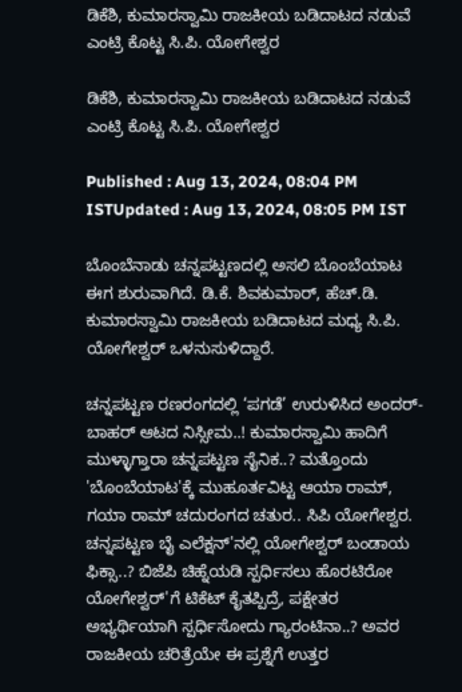ಡಿಕೆಶಿ, ಕುಮಾರಸ್ವಾಮಿ ರಾಜಕೀಯ ಬಡಿದಾಟದ ನಡುವೆ ಎಂಟ್ರಿ ಕೊಟ್ಟ ಸಿ.ಪಿ. ಯೋಗೇಶ್ವರ

ಡಿಕೆಶಿ, ಕುಮಾರಸ್ವಾಮಿ ರಾಜಕೀಯ ಬಡಿದಾಟದ ನಡುವೆ ಎಂಟ್ರಿ ಕೊಟ್ಟ ಸಿ.ಪಿ. ಯೋಗೇಶ್ವರ

Published : Aug 13, 2024, 08:04 PM ISTUpdated : Aug 13, 2024, 08:05 PM IST

ಬೊಂಬೆನಾಡು ಚನ್ನಪಟ್ಟಣದಲ್ಲಿ ಅಸಲಿ ಬೊಂಬೆಯಾಟ ಈಗ ಶುರುವಾಗಿದೆ. ಡಿ.ಕೆ. ಶಿವಕುಮಾರ್, ಹೆಚ್.ಡಿ. ಕುಮಾರಸ್ವಾಮಿ ರಾಜಕೀಯ ಬಡಿದಾಟದ ಮಧ್ಯ ಸಿ.ಪಿ. ಯೋಗೇಶ್ವರ್ ಒಳನುಸುಳಿದ್ದಾರೆ.

ಚನ್ನಪಟ್ಟಣ ರಣರಂಗದಲ್ಲಿ ‘ಪಗಡೆ’ ಉರುಳಿಸಿದ ಅಂದರ್-ಬಾಹರ್ ಆಟದ ನಿಸ್ಸೀಮ..! ಕುಮಾರಸ್ವಾಮಿ ಹಾದಿಗೆ ಮುಳ್ಳಾಗ್ತಾರಾ ಚನ್ನಪಟ್ಟಣ ಸೈನಿಕ..? ಮತ್ತೊಂದು 'ಬೊಂಬೆಯಾಟ'ಕ್ಕೆ ಮುಹೂರ್ತವಿಟ್ಟ ಆಯಾ ರಾಮ್, ಗಯಾ ರಾಮ್ ಚದುರಂಗದ ಚತುರ.. ಸಿಪಿ ಯೋಗೇಶ್ವರ. ಚನ್ನಪಟ್ಟಣ ಬೈ ಎಲೆಕ್ಷನ್'ನಲ್ಲಿ ಯೋಗೇಶ್ವರ್ ಬಂಡಾಯ ಫಿಕ್ಸಾ..? ಬಿಜೆಪಿ ಚಿಹ್ನೆಯಡಿ ಸ್ಪರ್ಧಿಸಲು ಹೊರಟಿರೋ ಯೋಗೇಶ್ವರ್'ಗೆ ಟಿಕೆಟ್ ಕೈತಪ್ಪಿದ್ರೆ, ಪಕ್ಷೇತರ ಅಭ್ಯರ್ಥಿಯಾಗಿ ಸ್ಪರ್ಧಿಸೋದು ಗ್ಯಾರಂಟಿನಾ..? ಅವರ ರಾಜಕೀಯ ಚರಿತ್ರೆಯೇ ಈ ಪ್ರಶ್ನೆಗೆ ಉತ್ತರ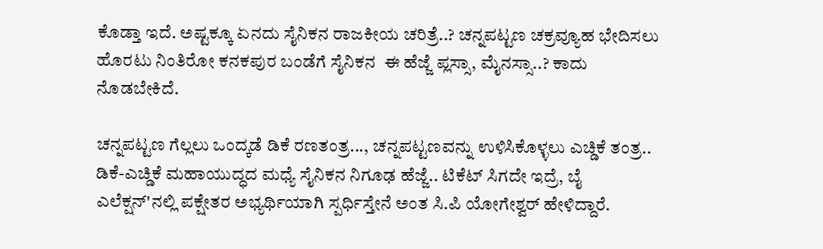ಕೊಡ್ತಾ ಇದೆ. ಅಷ್ಟಕ್ಕೂ ಏನದು ಸೈನಿಕನ ರಾಜಕೀಯ ಚರಿತ್ರೆ..? ಚನ್ನಪಟ್ಟಣ ಚಕ್ರವ್ಯೂಹ ಭೇದಿಸಲು ಹೊರಟು ನಿಂತಿರೋ ಕನಕಪುರ ಬಂಡೆಗೆ ಸೈನಿಕನ  ಈ ಹೆಜ್ಜೆ ಪ್ಲಸ್ಸಾ, ಮೈನಸ್ಸಾ..? ಕಾದು ನೊಡಬೇಕಿದೆ.

ಚನ್ನಪಟ್ಟಣ ಗೆಲ್ಲಲು ಒಂದ್ಕಡೆ ಡಿಕೆ ರಣತಂತ್ರ..., ಚನ್ನಪಟ್ಟಣವನ್ನು ಉಳಿಸಿಕೊಳ್ಳಲು ಎಚ್ಡಿಕೆ ತಂತ್ರ.. ಡಿಕೆ-ಎಚ್ಡಿಕೆ ಮಹಾಯುದ್ಧದ ಮಧ್ಯೆ ಸೈನಿಕನ ನಿಗೂಢ ಹೆಜ್ಜೆ.. ಟಿಕೆಟ್ ಸಿಗದೇ ಇದ್ರೆ, ಬೈ ಎಲೆಕ್ಷನ್'ನಲ್ಲಿ ಪಕ್ಷೇತರ ಅಭ್ಯರ್ಥಿಯಾಗಿ ಸ್ಪರ್ಧಿಸ್ತೇನೆ ಅಂತ ಸಿ.ಪಿ ಯೋಗೇಶ್ವರ್ ಹೇಳಿದ್ದಾರೆ.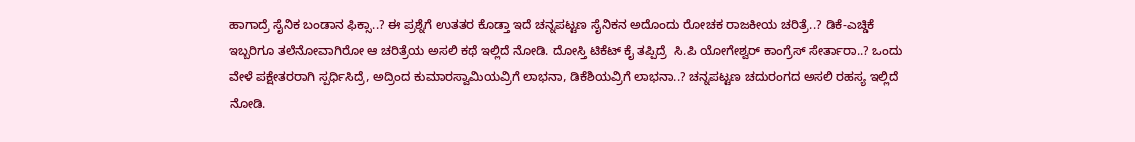ಹಾಗಾದ್ರೆ ಸೈನಿಕ ಬಂಡಾನ ಫಿಕ್ಸಾ..? ಈ ಪ್ರಶ್ನೆಗೆ ಉತತರ ಕೊಡ್ತಾ ಇದೆ ಚನ್ನಪಟ್ಟಣ ಸೈನಿಕನ ಅದೊಂದು ರೋಚಕ ರಾಜಕೀಯ ಚರಿತ್ರೆ..? ಡಿಕೆ-ಎಚ್ಡಿಕೆ ಇಬ್ಬರಿಗೂ ತಲೆನೋವಾಗಿರೋ ಆ ಚರಿತ್ರೆಯ ಅಸಲಿ ಕಥೆ ಇಲ್ಲಿದೆ ನೋಡಿ. ದೋಸ್ತಿ ಟಿಕೆಟ್ ಕೈ ತಪ್ಪಿದ್ರೆ  ಸಿ.ಪಿ ಯೋಗೇಶ್ವರ್ ಕಾಂಗ್ರೆಸ್ ಸೇರ್ತಾರಾ..? ಒಂದು ವೇಳೆ ಪಕ್ಷೇತರರಾಗಿ ಸ್ಪರ್ಧಿಸಿದ್ರೆ, ಅದ್ರಿಂದ ಕುಮಾರಸ್ವಾಮಿಯವ್ರಿಗೆ ಲಾಭನಾ, ಡಿಕೆಶಿಯವ್ರಿಗೆ ಲಾಭನಾ..? ಚನ್ನಪಟ್ಟಣ ಚದುರಂಗದ ಅಸಲಿ ರಹಸ್ಯ ಇಲ್ಲಿದೆ ನೋಡಿ.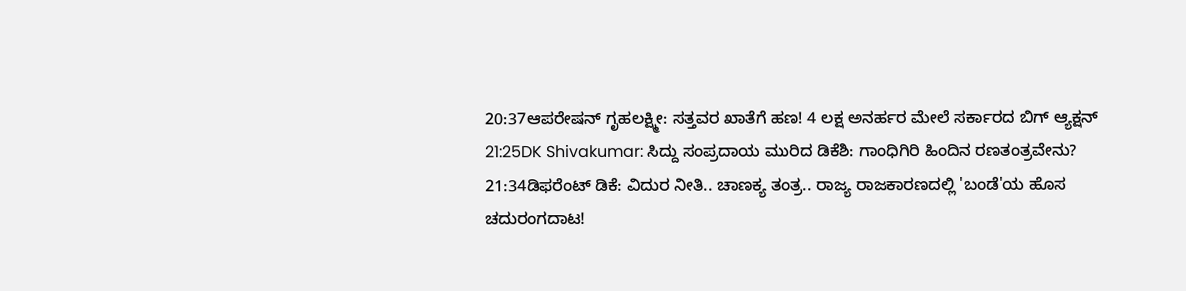20:37ಆಪರೇಷನ್ ಗೃಹಲಕ್ಷ್ಮೀ: ಸತ್ತವರ ಖಾತೆಗೆ ಹಣ! 4 ಲಕ್ಷ ಅನರ್ಹರ ಮೇಲೆ ಸರ್ಕಾರದ ಬಿಗ್ ಆ್ಯಕ್ಷನ್
21:25DK Shivakumar: ಸಿದ್ದು ಸಂಪ್ರದಾಯ ಮುರಿದ ಡಿಕೆಶಿ: ಗಾಂಧಿಗಿರಿ ಹಿಂದಿನ ರಣತಂತ್ರವೇನು?
21:34ಡಿಫರೆಂಟ್ ಡಿಕೆ: ವಿದುರ ನೀತಿ.. ಚಾಣಕ್ಯ ತಂತ್ರ.. ರಾಜ್ಯ ರಾಜಕಾರಣದಲ್ಲಿ 'ಬಂಡೆ'ಯ ಹೊಸ ಚದುರಂಗದಾಟ!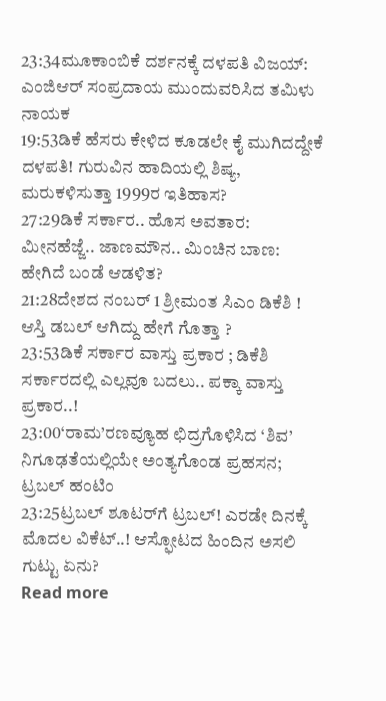23:34ಮೂಕಾಂಬಿಕೆ ದರ್ಶನಕ್ಕೆ ದಳಪತಿ ವಿಜಯ್: ಎಂಜಿಆರ್‌ ಸಂಪ್ರದಾಯ ಮುಂದುವರಿಸಿದ ತಮಿಳು ನಾಯಕ
19:53ಡಿಕೆ ಹೆಸರು ಕೇಳಿದ ಕೂಡಲೇ ಕೈ ಮುಗಿದದ್ದೇಕೆ ದಳಪತಿ! ಗುರುವಿನ ಹಾದಿಯಲ್ಲಿ ಶಿಷ್ಯ, ಮರುಕಳಿಸುತ್ತಾ 1999ರ ಇತಿಹಾಸ?
27:29ಡಿಕೆ ಸರ್ಕಾರ.. ಹೊಸ ಅವತಾರ: ಮೀನಹೆಜ್ಜೆ.. ಜಾಣಮೌನ.. ಮಿಂಚಿನ ಬಾಣ: ಹೇಗಿದೆ ಬಂಡೆ ಆಡಳಿತ?
21:28ದೇಶದ ನಂಬರ್ 1 ಶ್ರೀಮಂತ ಸಿಎಂ ಡಿಕೆಶಿ ! ಆಸ್ತಿ ಡಬಲ್ ಆಗಿದ್ದು ಹೇಗೆ ಗೊತ್ತಾ ?
23:53ಡಿಕೆ ಸರ್ಕಾರ ವಾಸ್ತು ಪ್ರಕಾರ ; ಡಿಕೆಶಿ ಸರ್ಕಾರದಲ್ಲಿ ಎಲ್ಲವೂ ಬದಲು.. ಪಕ್ಕಾ ವಾಸ್ತು ಪ್ರಕಾರ..!
23:00‘ರಾಮ’ರಣವ್ಯೂಹ ಛಿದ್ರಗೊಳಿಸಿದ ‘ಶಿವ’ ನಿಗೂಢತೆಯಲ್ಲಿಯೇ ಅಂತ್ಯಗೊಂಡ ಪ್ರಹಸನ; ಟ್ರಬಲ್ ಹಂಟಿಂ
23:25ಟ್ರಬಲ್ ಶೂಟರ್‌ಗೆ ಟ್ರಬಲ್! ಎರಡೇ ದಿನಕ್ಕೆ ಮೊದಲ ವಿಕೆಟ್..! ಆಸ್ಫೋಟದ ಹಿಂದಿನ ಅಸಲಿ ಗುಟ್ಟು ಏನು?
Read more